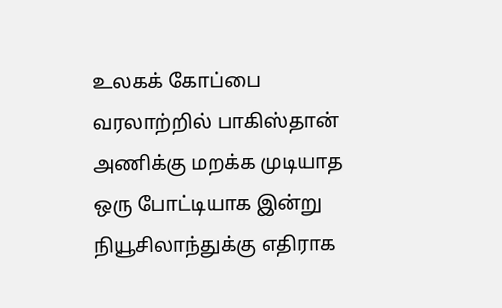உலகக் கோப்பை வரலாற்றில் பாகிஸ்தான் அணிக்கு மறக்க முடியாத ஒரு போட்டியாக இன்று நியூசிலாந்துக்கு எதிராக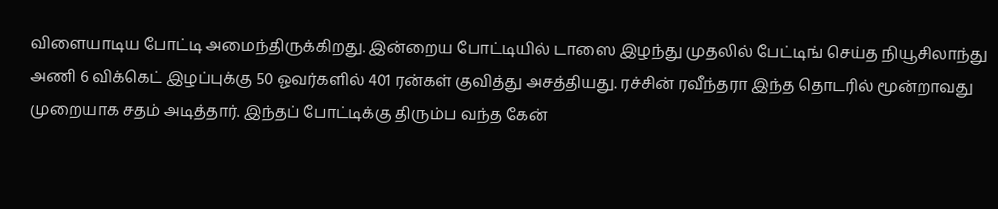விளையாடிய போட்டி அமைந்திருக்கிறது. இன்றைய போட்டியில் டாஸை இழந்து முதலில் பேட்டிங் செய்த நியூசிலாந்து அணி 6 விக்கெட் இழப்புக்கு 50 ஓவர்களில் 401 ரன்கள் குவித்து அசத்தியது. ரச்சின் ரவீந்தரா இந்த தொடரில் மூன்றாவது முறையாக சதம் அடித்தார். இந்தப் போட்டிக்கு திரும்ப வந்த கேன்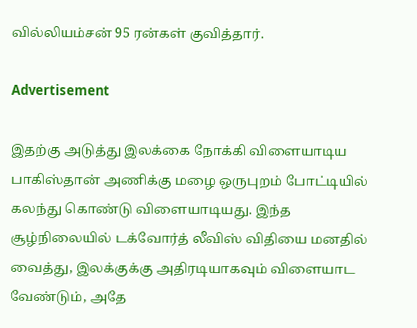வில்லியம்சன் 95 ரன்கள் குவித்தார்.

Advertisement

இதற்கு அடுத்து இலக்கை நோக்கி விளையாடிய பாகிஸ்தான் அணிக்கு மழை ஒருபுறம் போட்டியில் கலந்து கொண்டு விளையாடியது. இந்த சூழ்நிலையில் டக்வோர்த் லீவிஸ் விதியை மனதில் வைத்து, இலக்குக்கு அதிரடியாகவும் விளையாட வேண்டும், அதே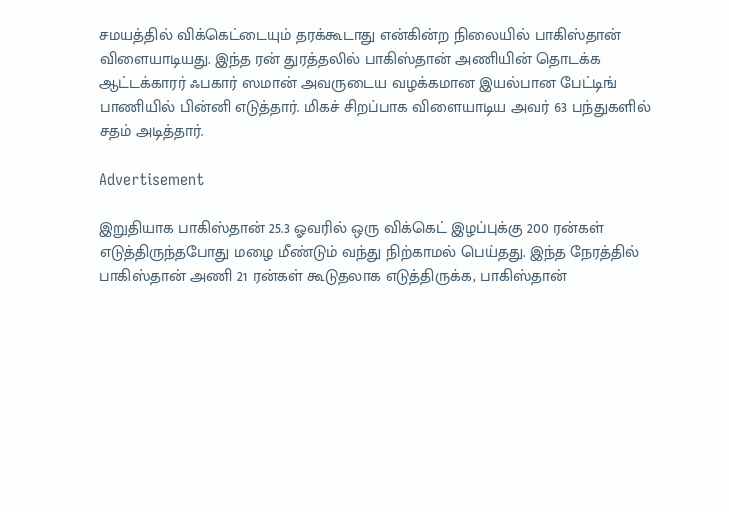சமயத்தில் விக்கெட்டையும் தரக்கூடாது என்கின்ற நிலையில் பாகிஸ்தான் விளையாடியது. இந்த ரன் துரத்தலில் பாகிஸ்தான் அணியின் தொடக்க ஆட்டக்காரர் ஃபகார் ஸமான் அவருடைய வழக்கமான இயல்பான பேட்டிங் பாணியில் பின்னி எடுத்தார். மிகச் சிறப்பாக விளையாடிய அவர் 63 பந்துகளில் சதம் அடித்தார்.

Advertisement

இறுதியாக பாகிஸ்தான் 25.3 ஓவரில் ஒரு விக்கெட் இழப்புக்கு 200 ரன்கள் எடுத்திருந்தபோது மழை மீண்டும் வந்து நிற்காமல் பெய்தது. இந்த நேரத்தில் பாகிஸ்தான் அணி 21 ரன்கள் கூடுதலாக எடுத்திருக்க, பாகிஸ்தான்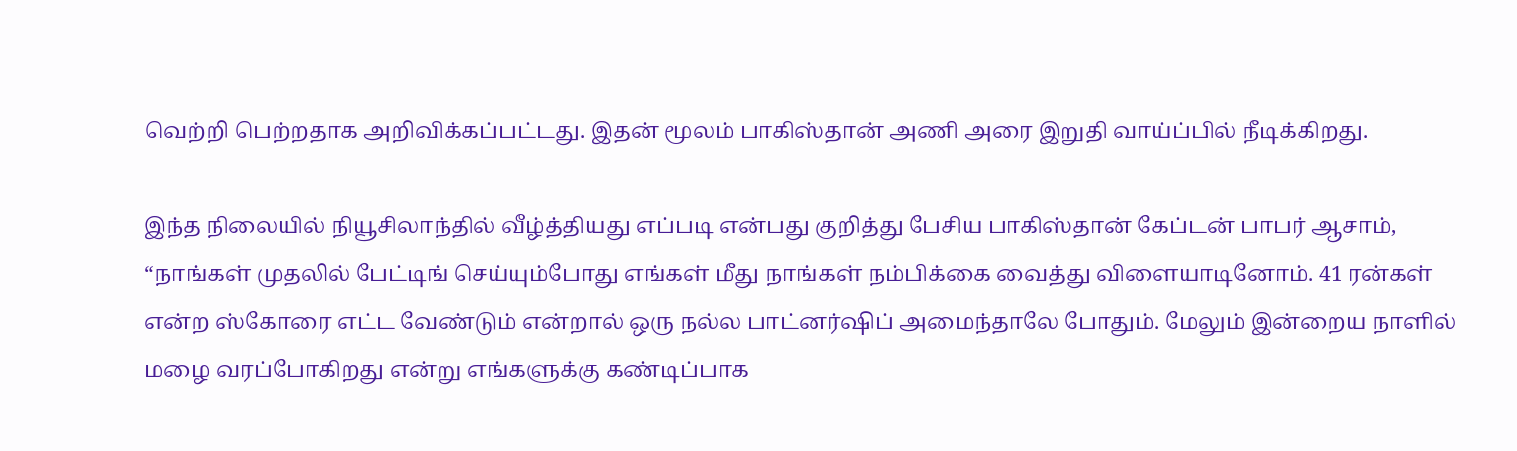வெற்றி பெற்றதாக அறிவிக்கப்பட்டது. இதன் மூலம் பாகிஸ்தான் அணி அரை இறுதி வாய்ப்பில் நீடிக்கிறது.

இந்த நிலையில் நியூசிலாந்தில் வீழ்த்தியது எப்படி என்பது குறித்து பேசிய பாகிஸ்தான் கேப்டன் பாபர் ஆசாம், “நாங்கள் முதலில் பேட்டிங் செய்யும்போது எங்கள் மீது நாங்கள் நம்பிக்கை வைத்து விளையாடினோம். 41 ரன்கள் என்ற ஸ்கோரை எட்ட வேண்டும் என்றால் ஒரு நல்ல பாட்னர்ஷிப் அமைந்தாலே போதும். மேலும் இன்றைய நாளில் மழை வரப்போகிறது என்று எங்களுக்கு கண்டிப்பாக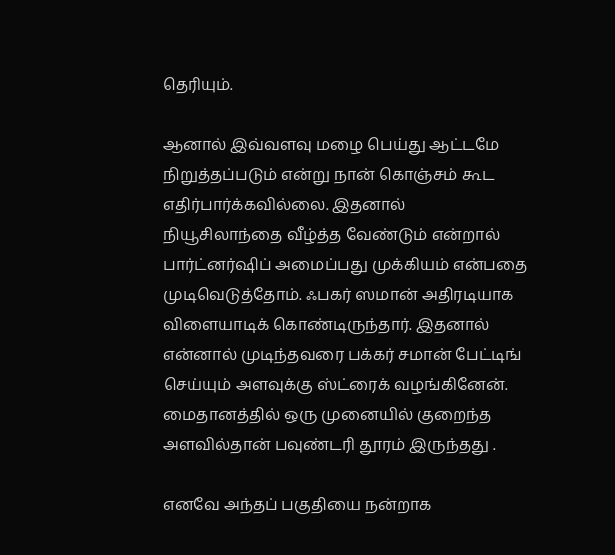தெரியும்.

ஆனால் இவ்வளவு மழை பெய்து ஆட்டமே நிறுத்தப்படும் என்று நான் கொஞ்சம் கூட எதிர்பார்க்கவில்லை. இதனால் நியூசிலாந்தை வீழ்த்த வேண்டும் என்றால் பார்ட்னர்ஷிப் அமைப்பது முக்கியம் என்பதை முடிவெடுத்தோம். ஃபகர் ஸமான் அதிரடியாக விளையாடிக் கொண்டிருந்தார். இதனால் என்னால் முடிந்தவரை பக்கர் சமான் பேட்டிங் செய்யும் அளவுக்கு ஸ்ட்ரைக் வழங்கினேன். மைதானத்தில் ஒரு முனையில் குறைந்த அளவில்தான் பவுண்டரி தூரம் இருந்தது .

எனவே அந்தப் பகுதியை நன்றாக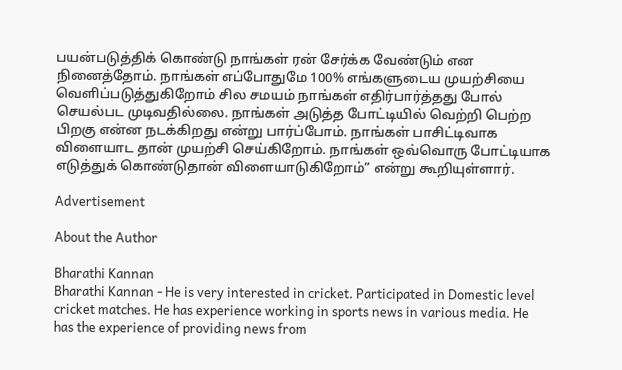பயன்படுத்திக் கொண்டு நாங்கள் ரன் சேர்க்க வேண்டும் என நினைத்தோம். நாங்கள் எப்போதுமே 100% எங்களுடைய முயற்சியை வெளிப்படுத்துகிறோம் சில சமயம் நாங்கள் எதிர்பார்த்தது போல் செயல்பட முடிவதில்லை. நாங்கள் அடுத்த போட்டியில் வெற்றி பெற்ற பிறகு என்ன நடக்கிறது என்று பார்ப்போம். நாங்கள் பாசிட்டிவாக விளையாட தான் முயற்சி செய்கிறோம். நாங்கள் ஒவ்வொரு போட்டியாக எடுத்துக் கொண்டுதான் விளையாடுகிறோம்” என்று கூறியுள்ளார்.

Advertisement

About the Author

Bharathi Kannan
Bharathi Kannan - He is very interested in cricket. Participated in Domestic level cricket matches. He has experience working in sports news in various media. He has the experience of providing news from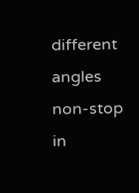different angles non-stop in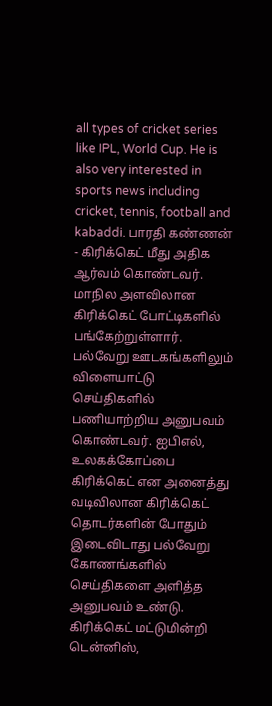all types of cricket series like IPL, World Cup. He is also very interested in sports news including cricket, tennis, football and kabaddi. பாரதி கண்ணன் - கிரிக்கெட் மீது அதிக ஆர்வம் கொண்டவர். மாநில அளவிலான கிரிக்கெட் போட்டிகளில் பங்கேற்றுள்ளார். பல்வேறு ஊடகங்களிலும் விளையாட்டு செய்திகளில் பணியாற்றிய அனுபவம் கொண்டவர். ஐபிஎல், உலகக்கோப்பை கிரிக்கெட் என அனைத்து வடிவிலான கிரிக்கெட் தொடர்களின் போதும் இடைவிடாது பல்வேறு கோணங்களில் செய்திகளை அளித்த அனுபவம் உண்டு. கிரிக்கெட் மட்டுமின்றி டென்னிஸ்,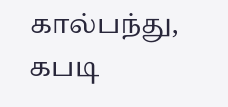கால்பந்து, கபடி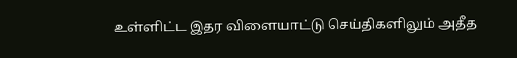உள்ளிட்ட இதர விளையாட்டு செய்திகளிலும் அதீத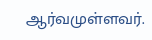ஆர்வமுள்ளவர்.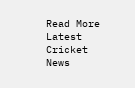Read More
Latest Cricket News